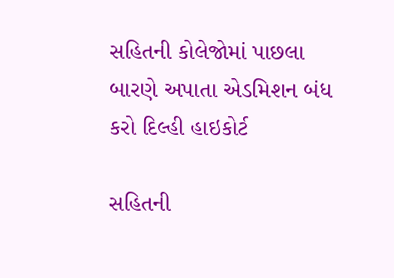સહિતની કોલેજોમાં પાછલા બારણે અપાતા એડમિશન બંધ કરો દિલ્હી હાઇકોર્ટ

સહિતની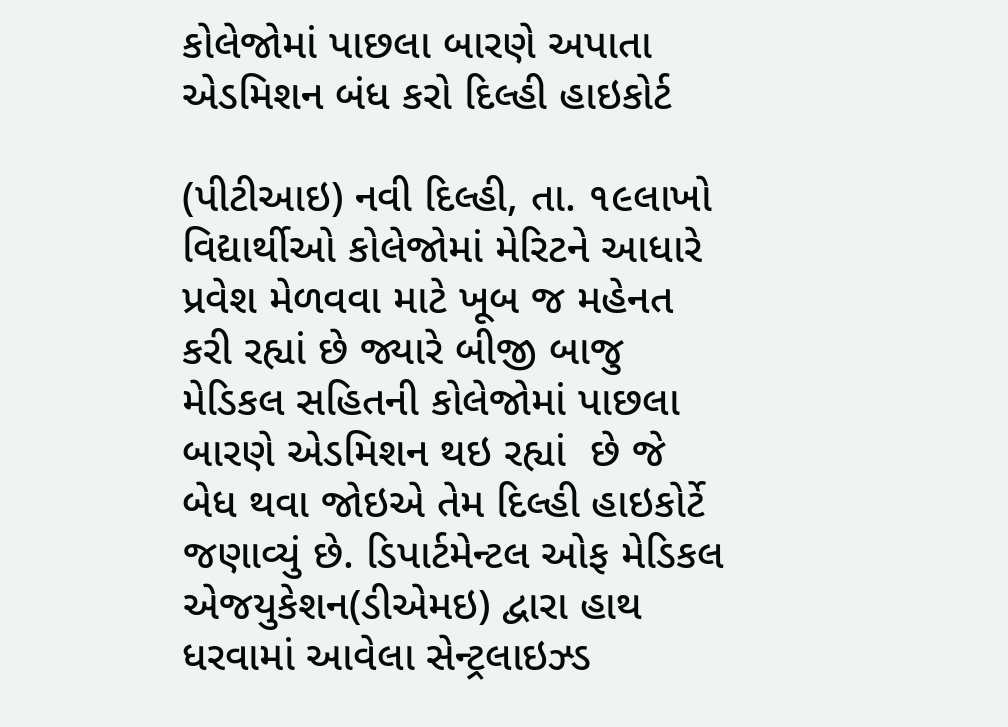કોલેજોમાં પાછલા બારણે અપાતા એડમિશન બંધ કરો દિલ્હી હાઇકોર્ટ

(પીટીઆઇ) નવી દિલ્હી, તા. ૧૯લાખો વિદ્યાર્થીઓ કોલેજોમાં મેરિટને આધારે પ્રવેશ મેળવવા માટે ખૂબ જ મહેનત કરી રહ્યાં છે જ્યારે બીજી બાજુ મેડિકલ સહિતની કોલેજોમાં પાછલા બારણે એડમિશન થઇ રહ્યાં  છે જે બેધ થવા જોઇએ તેમ દિલ્હી હાઇકોર્ટે જણાવ્યું છે. ડિપાર્ટમેન્ટલ ઓફ મેડિકલ એજયુકેશન(ડીએમઇ) દ્વારા હાથ ધરવામાં આવેલા સેન્ટ્રલાઇઝ્ડ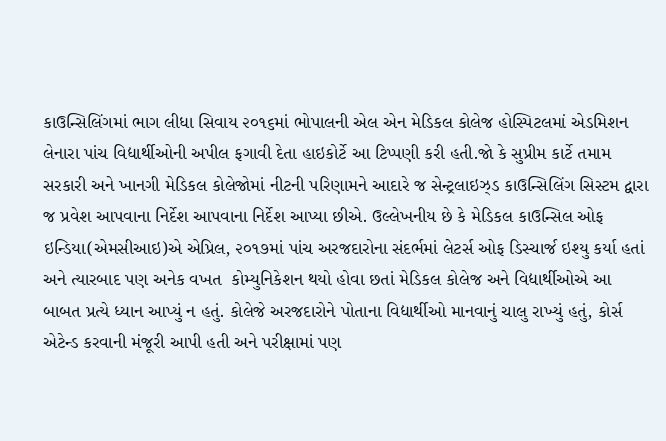કાઉન્સિલિંગમાં ભાગ લીધા સિવાય ૨૦૧૬માં ભોપાલની એલ એન મેડિકલ કોલેજ હોસ્પિટલમાં એડમિશન લેનારા પાંચ વિદ્યાર્થીઓની અપીલ ફગાવી દેતા હાઇકોર્ટે આ ટિપ્પણી કરી હતી.જો કે સુપ્રીમ કાર્ટે તમામ સરકારી અને ખાનગી મેડિકલ કોલેજોમાં નીટની પરિણામને આદારે જ સેન્ટ્રલાઇઝ્ડ કાઉન્સિલિંગ સિસ્ટમ દ્વારા જ પ્રવેશ આપવાના નિર્દેશ આપવાના નિર્દેશ આપ્યા છીએ. ઉલ્લેખનીય છે કે મેડિકલ કાઉન્સિલ ઓફ ઇન્ડિયા(એમસીઆઇ)એ એપ્રિલ, ૨૦૧૭માં પાંચ અરજદારોના સંદર્ભમાં લેટર્સ ઓફ ડિસ્ચાર્જ ઇશ્યુ કર્યા હતાં અને ત્યારબાદ પણ અનેક વખત  કોમ્યુનિકેશન થયો હોવા છતાં મેડિકલ કોલેજ અને વિદ્યાર્થીઓએ આ બાબત પ્રત્યે ધ્યાન આપ્યું ન હતું. કોલેજે અરજદારોને પોતાના વિદ્યાર્થીઓ માનવાનું ચાલુ રાખ્યું હતું, કોર્સ એટેન્ડ કરવાની મંજૂરી આપી હતી અને પરીક્ષામાં પણ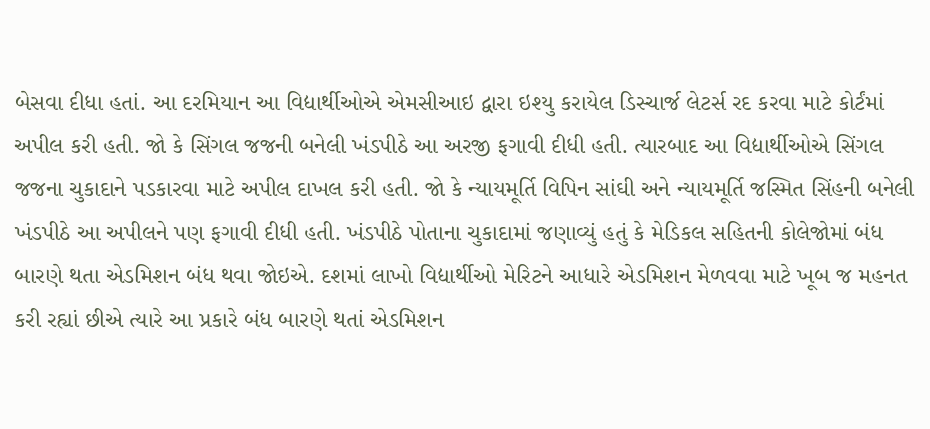બેસવા દીધા હતાં. આ દરમિયાન આ વિદ્યાર્થીઓએ એમસીઆઇ દ્વારા ઇશ્યુ કરાયેલ ડિસ્ચાર્જ લેટર્સ રદ કરવા માટે કોર્ટંમાં અપીલ કરી હતી. જો કે સિંગલ જજની બનેલી ખંડપીઠે આ અરજી ફગાવી દીધી હતી. ત્યારબાદ આ વિદ્યાર્થીઓએ સિંગલ જજના ચુકાદાને પડકારવા માટે અપીલ દાખલ કરી હતી. જો કે ન્યાયમૂર્તિ વિપિન સાંઘી અને ન્યાયમૂર્તિ જસ્મિત સિંહની બનેલી ખંડપીઠે આ અપીલને પણ ફગાવી દીધી હતી. ખંડપીઠે પોતાના ચુકાદામાં જણાવ્યું હતું કે મેડિકલ સહિતની કોલેજોમાં બંધ બારણે થતા એડમિશન બંધ થવા જોઇએ. દશમાં લાખો વિદ્યાર્થીઓ મેરિટને આધારે એડમિશન મેળવવા માટે ખૂબ જ મહનત કરી રહ્યાં છીએ ત્યારે આ પ્રકારે બંધ બારણે થતાં એડમિશન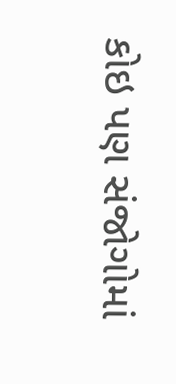કોઇ પણ સંજોગોમાં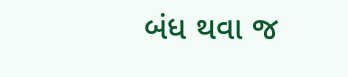બંધ થવા જ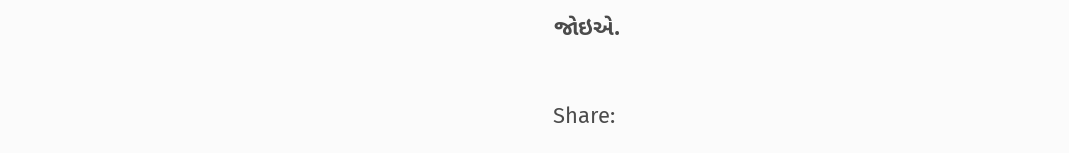જોઇએ.

Share: